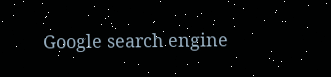Google search engine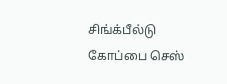சிங்க்பீல்டு கோப்பை செஸ்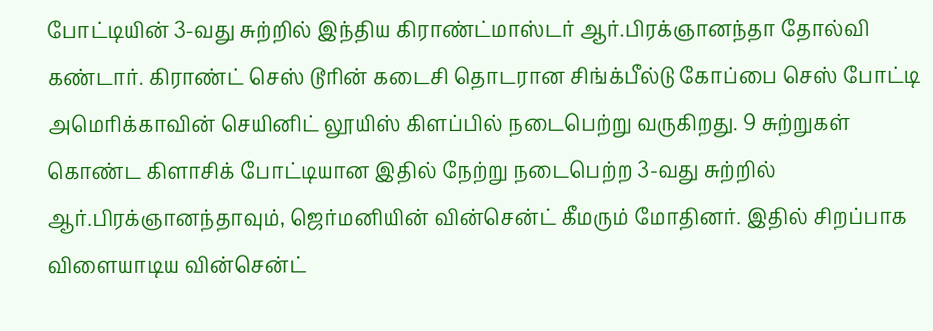போட்டியின் 3-வது சுற்றில் இந்திய கிராண்ட்மாஸ்டர் ஆர்.பிரக்ஞானந்தா தோல்வி கண்டார். கிராண்ட் செஸ் டூரின் கடைசி தொடரான சிங்க்பீல்டு கோப்பை செஸ் போட்டி அமெரிக்காவின் செயினிட் லூயிஸ் கிளப்பில் நடைபெற்று வருகிறது. 9 சுற்றுகள் கொண்ட கிளாசிக் போட்டியான இதில் நேற்று நடைபெற்ற 3-வது சுற்றில் ஆர்.பிரக்ஞானந்தாவும், ஜெர்மனியின் வின்சென்ட் கீமரும் மோதினர். இதில் சிறப்பாக விளையாடிய வின்சென்ட்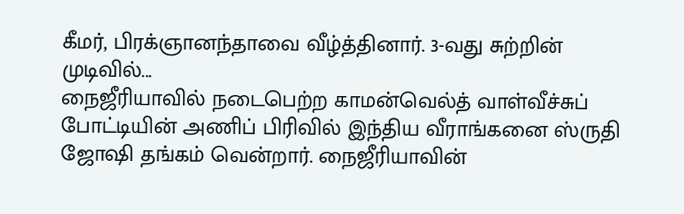கீமர், பிரக்ஞானந்தாவை வீழ்த்தினார். 3-வது சுற்றின் முடிவில்...
நைஜீரியாவில் நடைபெற்ற காமன்வெல்த் வாள்வீச்சுப் போட்டியின் அணிப் பிரிவில் இந்திய வீராங்கனை ஸ்ருதி ஜோஷி தங்கம் வென்றார். நைஜீரியாவின்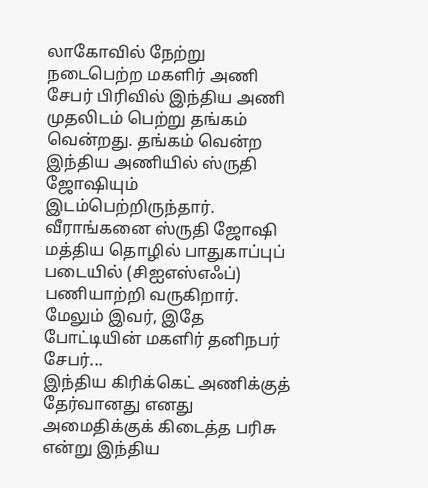லாகோவில் நேற்று நடைபெற்ற மகளிர் அணி சேபர் பிரிவில் இந்திய அணி முதலிடம் பெற்று தங்கம் வென்றது. தங்கம் வென்ற இந்திய அணியில் ஸ்ருதி ஜோஷியும் இடம்பெற்றிருந்தார். வீராங்கனை ஸ்ருதி ஜோஷி மத்திய தொழில் பாதுகாப்புப் படையில் (சிஐஎஸ்எஃப்) பணியாற்றி வருகிறார். மேலும் இவர், இதே போட்டியின் மகளிர் தனிநபர் சேபர்...
இந்திய கிரிக்கெட் அணிக்குத் தேர்வானது எனது அமைதிக்குக் கிடைத்த பரிசு என்று இந்திய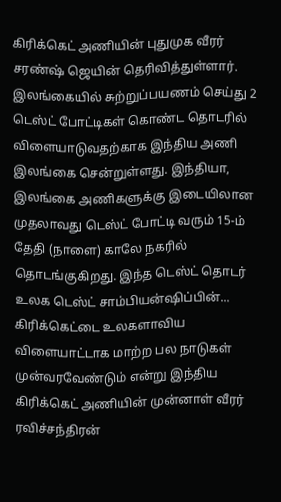கிரிக்கெட் அணியின் புதுமுக வீரர் சரண்ஷ் ஜெயின் தெரிவித்துள்ளார். இலங்கையில் சுற்றுப்பயணம் செய்து 2 டெஸ்ட் போட்டிகள் கொண்ட தொடரில் விளையாடுவதற்காக இந்திய அணி இலங்கை சென்றுள்ளது. இந்தியா, இலங்கை அணிகளுக்கு இடையிலான முதலாவது டெஸ்ட் போட்டி வரும் 15-ம் தேதி (நாளை) காலே நகரில் தொடங்குகிறது. இந்த டெஸ்ட் தொடர் உலக டெஸ்ட் சாம்பியன்ஷிப்பின்...
கிரிக்கெட்டை உலகளாவிய விளையாட்டாக மாற்ற பல நாடுகள் முன்வரவேண்டும் என்று இந்திய கிரிக்கெட் அணியின் முன்னாள் வீரர் ரவிச்சந்திரன்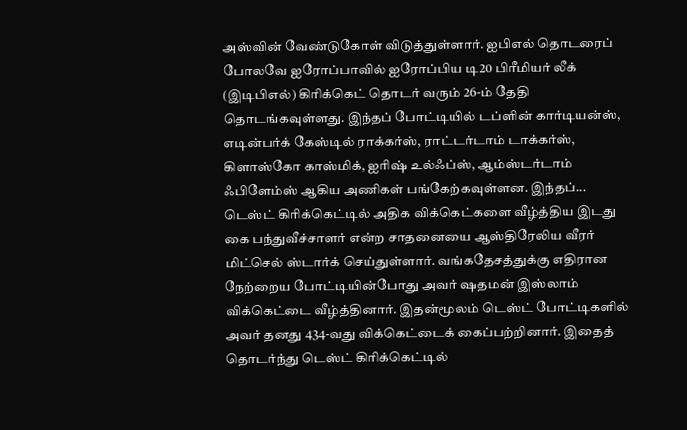அஸ்வின் வேண்டுகோள் விடுத்துள்ளார். ஐபிஎல் தொடரைப் போலவே ஐரோப்பாவில் ஐரோப்பிய டி20 பிரீமியர் லீக் (இடிபிஎல்) கிரிக்கெட் தொடர் வரும் 26-ம் தேதி தொடங்கவுள்ளது. இந்தப் போட்டியில் டப்ளின் கார்டியன்ஸ், எடின்பர்க் கேஸ்டில் ராக்கர்ஸ், ராட்டர்டாம் டாக்கர்ஸ், கிளாஸ்கோ காஸ்மிக், ஐரிஷ் உல்ஃப்ஸ், ஆம்ஸ்டர்டாம் ஃபிளேம்ஸ் ஆகிய அணிகள் பங்கேற்கவுள்ளன. இந்தப்...
டெஸ்ட் கிரிக்கெட்டில் அதிக விக்கெட்களை வீழ்த்திய இடது கை பந்துவீச்சாளர் என்ற சாதனையை ஆஸ்திரேலிய வீரர் மிட்செல் ஸ்டார்க் செய்துள்ளார். வங்கதேசத்துக்கு எதிரான நேற்றைய போட்டியின்போது அவர் ஷதமன் இஸ்லாம் விக்கெட்டை வீழ்த்தினார். இதன்மூலம் டெஸ்ட் போட்டிகளில் அவர் தனது 434-வது விக்கெட்டைக் கைப்பற்றினார். இதைத் தொடர்ந்து டெஸ்ட் கிரிக்கெட்டில்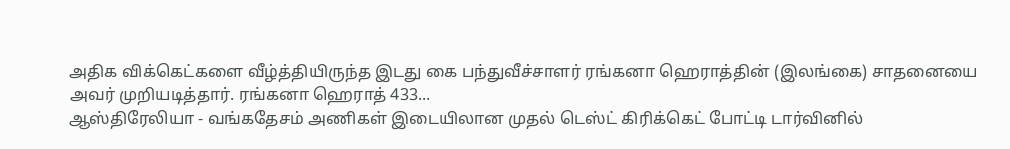அதிக விக்கெட்களை வீழ்த்தியிருந்த இடது கை பந்துவீச்சாளர் ரங்கனா ஹெராத்தின் (இலங்கை) சாதனையை அவர் முறியடித்தார். ரங்கனா ஹெராத் 433...
ஆஸ்திரேலியா - வங்கதேசம் அணிகள் இடையிலான முதல் டெஸ்ட் கிரிக்கெட் போட்டி டார்வினில்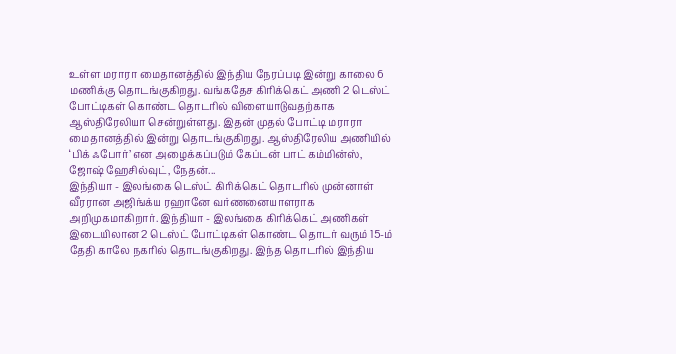உள்ள மராரா மைதானத்தில் இந்திய நேரப்படி இன்று காலை 6 மணிக்கு தொடங்குகிறது. வங்கதேச கிரிக்கெட் அணி 2 டெஸ்ட் போட்டிகள் கொண்ட தொடரில் விளையாடுவதற்காக ஆஸ்திரேலியா சென்றுள்ளது. இதன் முதல் போட்டி மராரா மைதானத்தில் இன்று தொடங்குகிறது. ஆஸ்திரேலிய அணியில் ‘பிக் ஃபோர்’ என அழைக்கப்படும் கேப்டன் பாட் கம்மின்ஸ், ஜோஷ் ஹேசில்வுட், நேதன்...
இந்தியா - இலங்கை டெஸ்ட் கிரிக்கெட் தொடரில் முன்னாள் வீரரான அஜிங்க்ய ரஹானே வர்ணனையாளராக அறிமுகமாகிறார். இந்தியா - இலங்கை கிரிக்கெட் அணிகள் இடையிலான 2 டெஸ்ட் போட்டிகள் கொண்ட தொடர் வரும் 15-ம் தேதி காலே நகரில் தொடங்குகிறது. இந்த தொடரில் இந்திய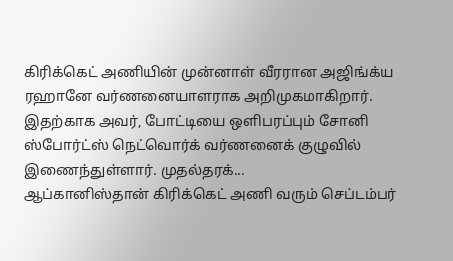கிரிக்கெட் அணியின் முன்னாள் வீரரான அஜிங்க்ய ரஹானே வர்ணனையாளராக அறிமுகமாகிறார். இதற்காக அவர், போட்டியை ஒளிபரப்பும் சோனி ஸ்போர்ட்ஸ் நெட்வொர்க் வர்ணனைக் குழுவில் இணைந்துள்ளார். முதல்தரக்...
ஆப்கானிஸ்தான் கிரிக்கெட் அணி வரும் செப்டம்பர்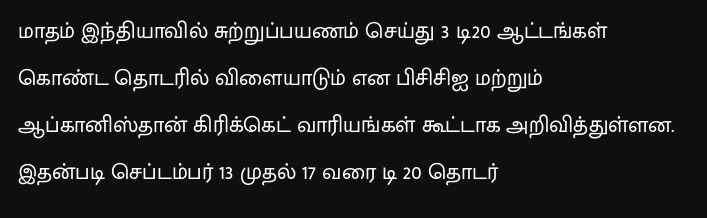மாதம் இந்தியாவில் சுற்றுப்பயணம் செய்து 3 டி20 ஆட்டங்கள் கொண்ட தொடரில் விளையாடும் என பிசிசிஐ மற்றும் ஆப்கானிஸ்தான் கிரிக்கெட் வாரியங்கள் கூட்டாக அறிவித்துள்ளன. இதன்படி செப்டம்பர் 13 முதல் 17 வரை டி 20 தொடர்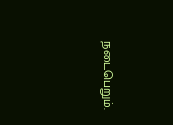நடைபெறும்.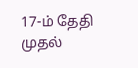17-ம் தேதி முதல்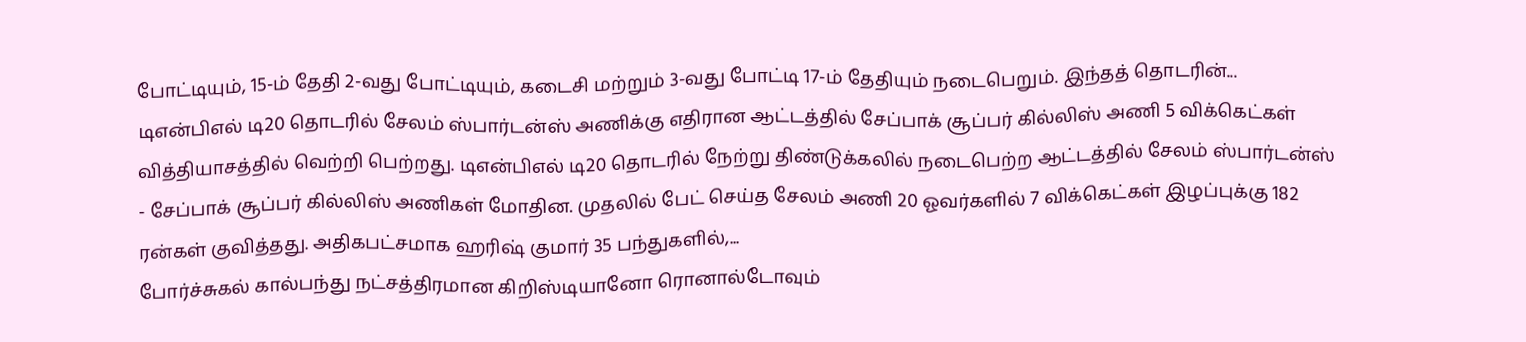போட்டியும், 15-ம் தேதி 2-வது போட்டியும், கடைசி மற்றும் 3-வது போட்டி 17-ம் தேதியும் நடைபெறும். இந்தத் தொடரின்...
டிஎன்பிஎல் டி20 தொடரில் சேலம் ஸ்பார்டன்ஸ் அணிக்கு எதிரான ஆட்டத்தில் சேப்பாக் சூப்பர் கில்லிஸ் அணி 5 விக்கெட்கள் வித்தியாசத்தில் வெற்றி பெற்றது. டிஎன்பிஎல் டி20 தொடரில் நேற்று திண்டுக்கலில் நடைபெற்ற ஆட்டத்தில் சேலம் ஸ்பார்டன்ஸ் - சேப்பாக் சூப்பர் கில்லிஸ் அணிகள் மோதின. முதலில் பேட் செய்த சேலம் அணி 20 ஓவர்களில் 7 விக்கெட்கள் இழப்புக்கு 182 ரன்கள் குவித்தது. அதிகபட்சமாக ஹரிஷ் குமார் 35 பந்துகளில்,...
போர்ச்சுகல் கால்பந்து நட்சத்திரமான கிறிஸ்டியானோ ரொனால்டோவும்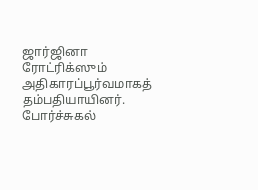ஜார்ஜினா ரோட்ரிக்ஸும் அதிகாரப்பூர்வமாகத் தம்பதியாயினர். போர்ச்சுகல்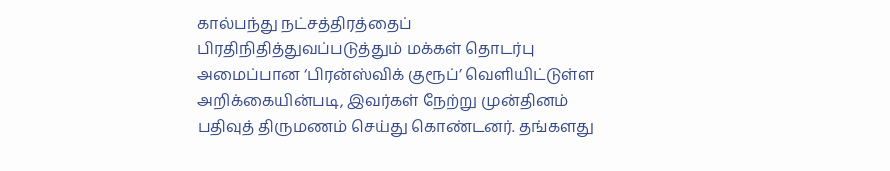கால்பந்து நட்சத்திரத்தைப் பிரதிநிதித்துவப்படுத்தும் மக்கள் தொடர்பு அமைப்பான ‘பிரன்ஸ்விக் குரூப்’ வெளியிட்டுள்ள அறிக்கையின்படி, இவர்கள் நேற்று முன்தினம் பதிவுத் திருமணம் செய்து கொண்டனர். தங்களது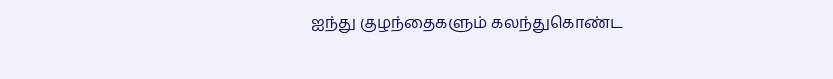ஐந்து குழந்தைகளும் கலந்துகொண்ட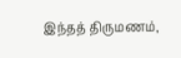இந்தத் திருமணம்,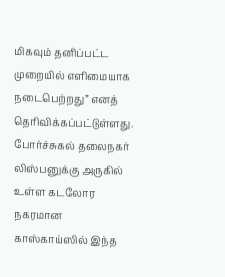மிகவும் தனிப்பட்ட முறையில் எளிமையாக நடைபெற்றது” எனத் தெரிவிக்கப்பட்டுள்ளது. போர்ச்சுகல் தலைநகர் லிஸ்பனுக்கு அருகில் உள்ள கடலோர நகரமான காஸ்காய்ஸில் இந்த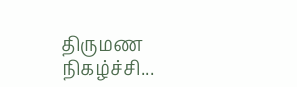திருமண நிகழ்ச்சி...